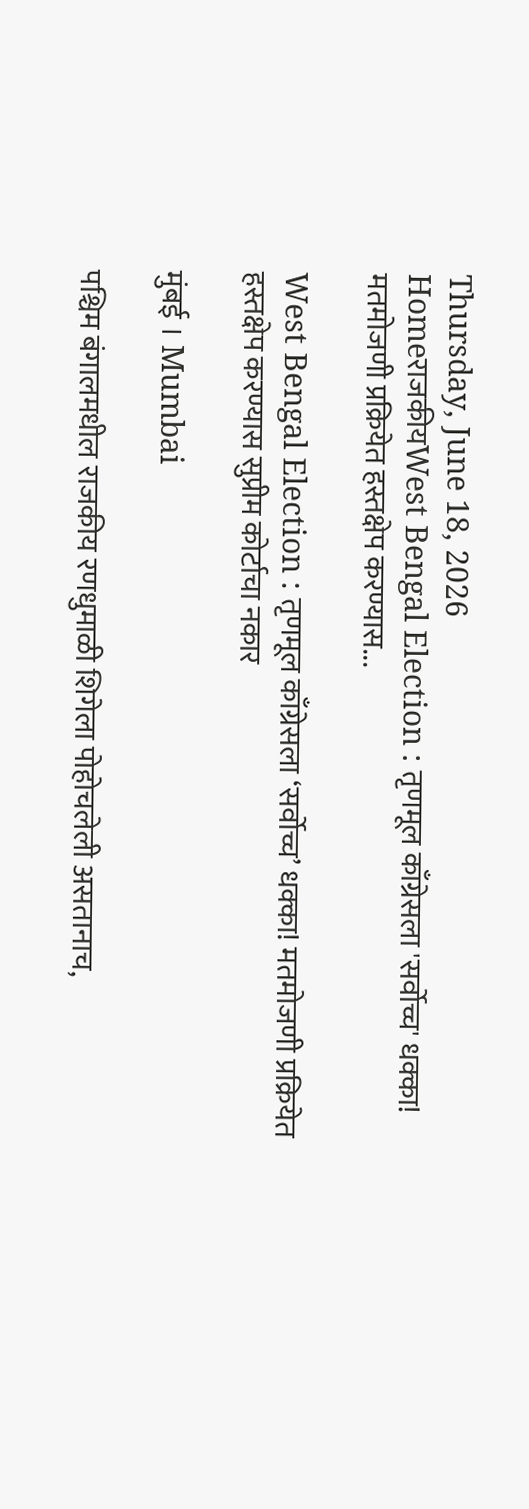Thursday, June 18, 2026
HomeराजकीयWest Bengal Election : तृणमूल काँग्रेसला 'सर्वोच्च' धक्का! मतमोजणी प्रक्रियेत हस्तक्षेप करण्यास...

West Bengal Election : तृणमूल काँग्रेसला ‘सर्वोच्च’ धक्का! मतमोजणी प्रक्रियेत हस्तक्षेप करण्यास सुप्रीम कोर्टाचा नकार

मुंबई । Mumbai

पश्चिम बंगालमधील राजकीय रणधुमाळी शिगेला पोहोचलेली असतानाच,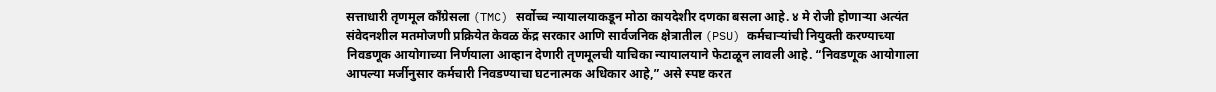सत्ताधारी तृणमूल काँग्रेसला (TMC) सर्वोच्च न्यायालयाकडून मोठा कायदेशीर दणका बसला आहे. ४ मे रोजी होणाऱ्या अत्यंत संवेदनशील मतमोजणी प्रक्रियेत केवळ केंद्र सरकार आणि सार्वजनिक क्षेत्रातील (PSU) कर्मचाऱ्यांची नियुक्ती करण्याच्या निवडणूक आयोगाच्या निर्णयाला आव्हान देणारी तृणमूलची याचिका न्यायालयाने फेटाळून लावली आहे. “निवडणूक आयोगाला आपल्या मर्जीनुसार कर्मचारी निवडण्याचा घटनात्मक अधिकार आहे,” असे स्पष्ट करत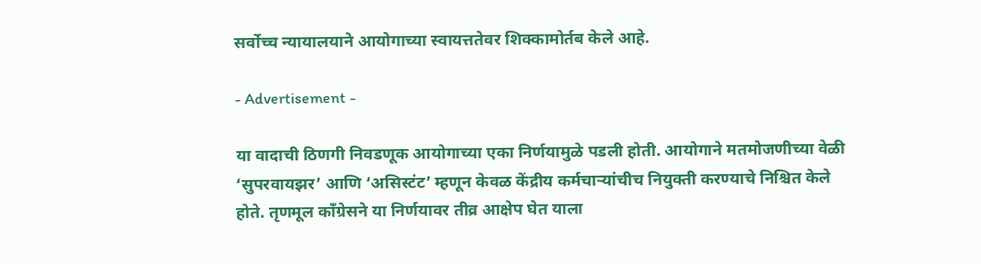सर्वोच्च न्यायालयाने आयोगाच्या स्वायत्ततेवर शिक्कामोर्तब केले आहे.

- Advertisement -

या वादाची ठिणगी निवडणूक आयोगाच्या एका निर्णयामुळे पडली होती. आयोगाने मतमोजणीच्या वेळी ‘सुपरवायझर’ आणि ‘असिस्टंट’ म्हणून केवळ केंद्रीय कर्मचाऱ्यांचीच नियुक्ती करण्याचे निश्चित केले होते. तृणमूल काँग्रेसने या निर्णयावर तीव्र आक्षेप घेत याला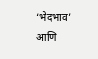‘भेदभाव’ आणि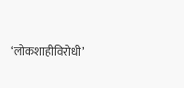‘लोकशाहीविरोधी’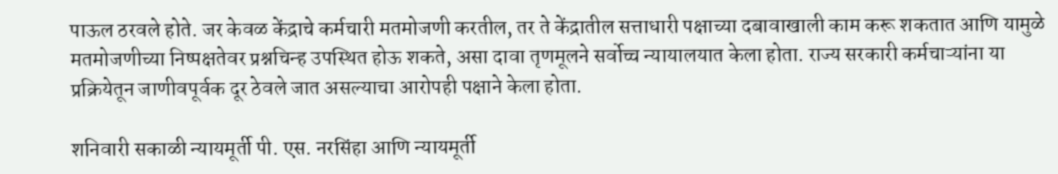पाऊल ठरवले होते. जर केवळ केंद्राचे कर्मचारी मतमोजणी करतील, तर ते केंद्रातील सत्ताधारी पक्षाच्या दबावाखाली काम करू शकतात आणि यामुळे मतमोजणीच्या निष्पक्षतेवर प्रश्नचिन्ह उपस्थित होऊ शकते, असा दावा तृणमूलने सर्वोच्च न्यायालयात केला होता. राज्य सरकारी कर्मचाऱ्यांना या प्रक्रियेतून जाणीवपूर्वक दूर ठेवले जात असल्याचा आरोपही पक्षाने केला होता.

शनिवारी सकाळी न्यायमूर्ती पी. एस. नरसिंहा आणि न्यायमूर्ती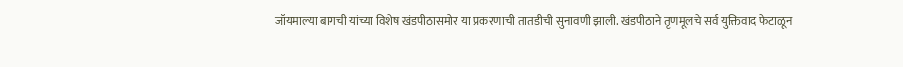जॉयमाल्या बागची यांच्या विशेष खंडपीठासमोर या प्रकरणाची तातडीची सुनावणी झाली. खंडपीठाने तृणमूलचे सर्व युक्तिवाद फेटाळून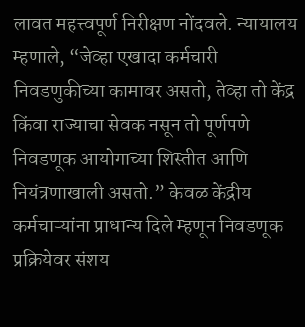लावत महत्त्वपूर्ण निरीक्षण नोंदवले. न्यायालय म्हणाले, “जेव्हा एखादा कर्मचारी निवडणुकीच्या कामावर असतो, तेव्हा तो केंद्र किंवा राज्याचा सेवक नसून तो पूर्णपणे निवडणूक आयोगाच्या शिस्तीत आणि नियंत्रणाखाली असतो.” केवळ केंद्रीय कर्मचाऱ्यांना प्राधान्य दिले म्हणून निवडणूक प्रक्रियेवर संशय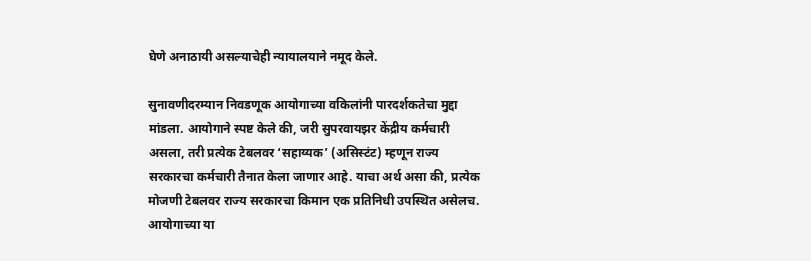घेणे अनाठायी असल्याचेही न्यायालयाने नमूद केले.

सुनावणीदरम्यान निवडणूक आयोगाच्या वकिलांनी पारदर्शकतेचा मुद्दा मांडला. आयोगाने स्पष्ट केले की, जरी सुपरवायझर केंद्रीय कर्मचारी असला, तरी प्रत्येक टेबलवर ‘सहाय्यक’ (असिस्टंट) म्हणून राज्य सरकारचा कर्मचारी तैनात केला जाणार आहे. याचा अर्थ असा की, प्रत्येक मोजणी टेबलवर राज्य सरकारचा किमान एक प्रतिनिधी उपस्थित असेलच. आयोगाच्या या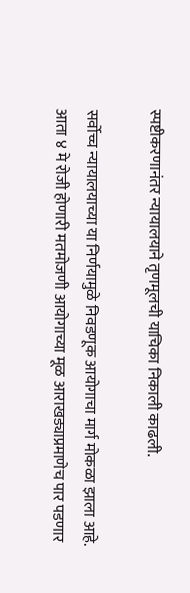स्पष्टीकरणानंतर न्यायालयाने तृणमूलची याचिका निकाली काढली.

सर्वोच्च न्यायालयाच्या या निर्णयामुळे निवडणूक आयोगाचा मार्ग मोकळा झाला आहे. आता ४ मे रोजी होणारी मतमोजणी आयोगाच्या मूळ आराखड्याप्रमाणेच पार पडणार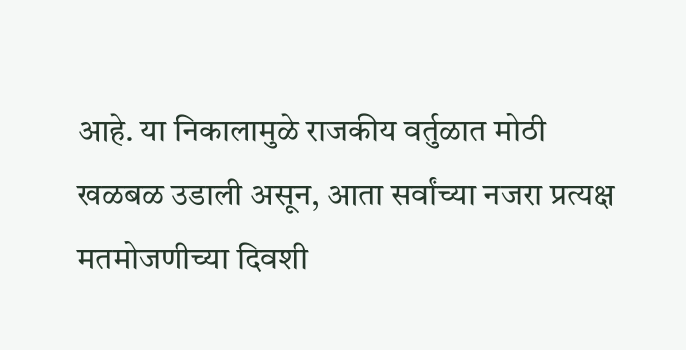आहे. या निकालामुळे राजकीय वर्तुळात मोठी खळबळ उडाली असून, आता सर्वांच्या नजरा प्रत्यक्ष मतमोजणीच्या दिवशी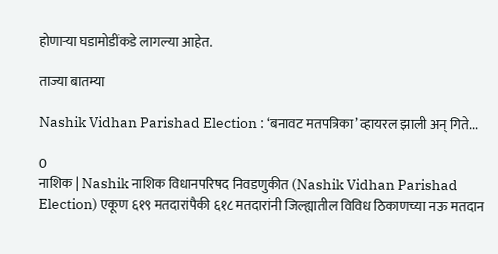होणाऱ्या घडामोडींकडे लागल्या आहेत.

ताज्या बातम्या

Nashik Vidhan Parishad Election : ‘बनावट मतपत्रिका’ व्हायरल झाली अन् गिते...

0
नाशिक | Nashik नाशिक विधानपरिषद निवडणुकीत (Nashik Vidhan Parishad Election) एकूण ६१९ मतदारांपैकी ६१८ मतदारांनी जिल्ह्यातील विविध ठिकाणच्या नऊ मतदान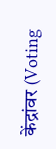केंद्रांवर (Voting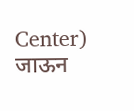Center) जाऊन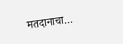मतदानाचा...